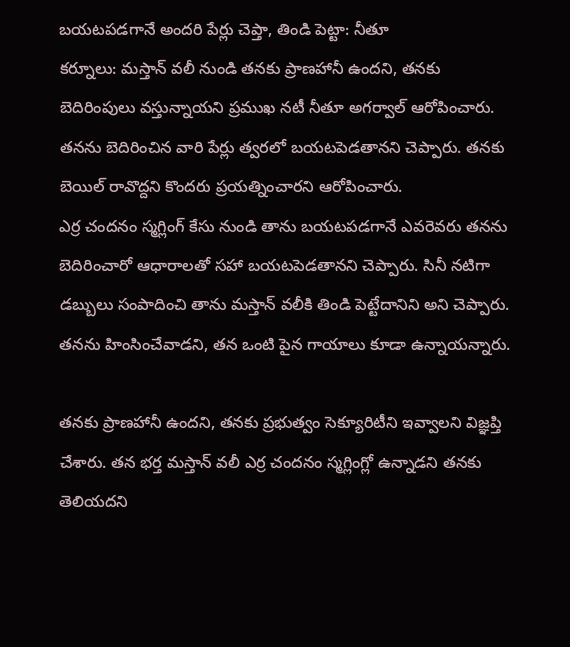బయటపడగానే అందరి పేర్లు చెప్తా, తిండి పెట్టా: నీతూ
కర్నూలు: మస్తాన్ వలీ నుండి తనకు ప్రాణహానీ ఉందని, తనకు బెదిరింపులు వస్తున్నాయని ప్రముఖ నటీ నీతూ అగర్వాల్ ఆరోపించారు. తనను బెదిరించిన వారి పేర్లు త్వరలో బయటపెడతానని చెప్పారు. తనకు బెయిల్ రావొద్దని కొందరు ప్రయత్నించారని ఆరోపించారు.
ఎర్ర చందనం స్మగ్లింగ్ కేసు నుండి తాను బయటపడగానే ఎవరెవరు తనను బెదిరించారో ఆధారాలతో సహా బయటపెడతానని చెప్పారు. సినీ నటిగా డబ్బులు సంపాదించి తాను మస్తాన్ వలీకి తిండి పెట్టేదానిని అని చెప్పారు. తనను హింసించేవాడని, తన ఒంటి పైన గాయాలు కూడా ఉన్నాయన్నారు.

తనకు ప్రాణహానీ ఉందని, తనకు ప్రభుత్వం సెక్యూరిటీని ఇవ్వాలని విజ్ఞప్తి చేశారు. తన భర్త మస్తాన్ వలీ ఎర్ర చందనం స్మగ్లింగ్లో ఉన్నాడని తనకు తెలియదని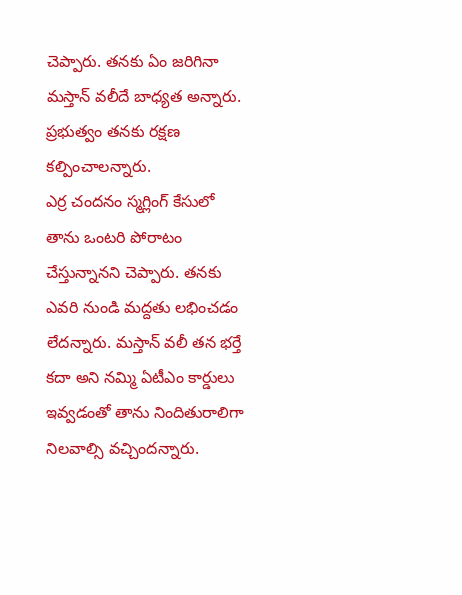చెప్పారు. తనకు ఏం జరిగినా మస్తాన్ వలీదే బాధ్యత అన్నారు. ప్రభుత్వం తనకు రక్షణ కల్పించాలన్నారు.
ఎర్ర చందనం స్మగ్లింగ్ కేసులో తాను ఒంటరి పోరాటం చేస్తున్నానని చెప్పారు. తనకు ఎవరి నుండి మద్దతు లభించడం లేదన్నారు. మస్తాన్ వలీ తన భర్తే కదా అని నమ్మి ఏటీఎం కార్డులు ఇవ్వడంతో తాను నిందితురాలిగా నిలవాల్సి వచ్చిందన్నారు.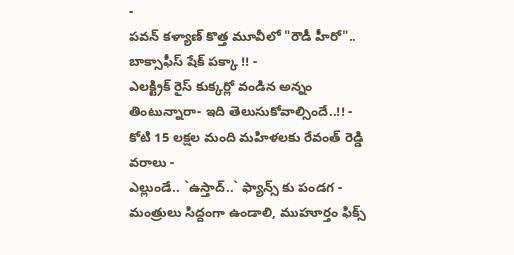-
పవన్ కళ్యాణ్ కొత్త మూవీలో "రౌడీ హీరో".. బాక్సాఫీస్ షేక్ పక్కా !! -
ఎలక్ట్రిక్ రైస్ కుక్కర్లో వండిన అన్నం తింటున్నారా- ఇది తెలుసుకోవాల్సిందే..!! -
కోటి 15 లక్షల మంది మహిళలకు రేవంత్ రెడ్డి వరాలు -
ఎల్లుండే.. `ఉస్తాద్..` ఫ్యాన్స్ కు పండగ -
మంత్రులు సిద్దంగా ఉండాలి, ముహూర్తం ఫిక్స్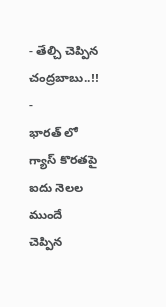- తేల్చి చెప్పిన చంద్రబాబు..!! -
భారత్ లో గ్యాస్ కొరతపై ఐదు నెలల ముందే చెప్పిన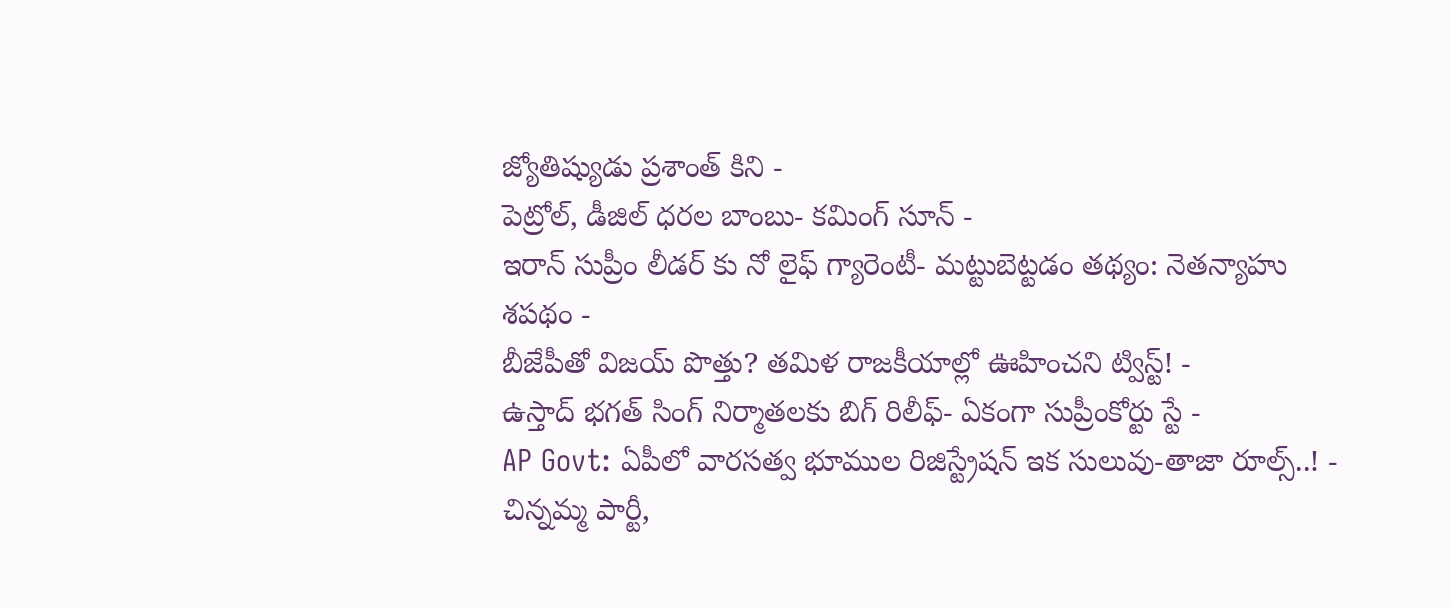జ్యోతిష్యుడు ప్రశాంత్ కిని -
పెట్రోల్, డీజిల్ ధరల బాంబు- కమింగ్ సూన్ -
ఇరాన్ సుప్రీం లీడర్ కు నో లైఫ్ గ్యారెంటీ- మట్టుబెట్టడం తథ్యం: నెతన్యాహు శపథం -
బీజేపీతో విజయ్ పొత్తు? తమిళ రాజకీయాల్లో ఊహించని ట్విస్ట్! -
ఉస్తాద్ భగత్ సింగ్ నిర్మాతలకు బిగ్ రిలీఫ్- ఏకంగా సుప్రీంకోర్టు స్టే -
AP Govt: ఏపీలో వారసత్వ భూముల రిజిస్ట్రేషన్ ఇక సులువు-తాజా రూల్స్..! -
చిన్నమ్మ పార్టీ,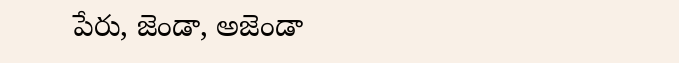పేరు, జెండా, అజెండా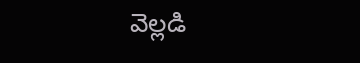వెల్లడి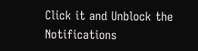Click it and Unblock the Notifications